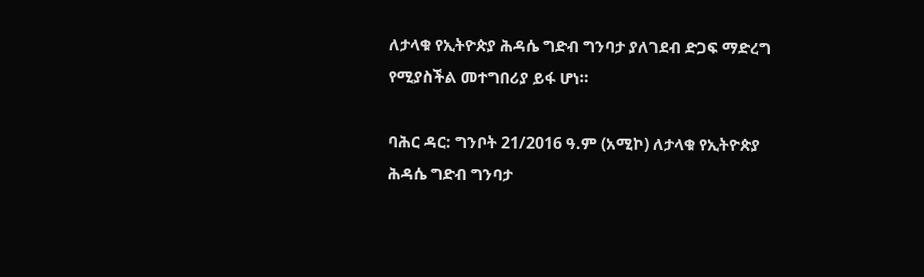ለታላቁ የኢትዮጵያ ሕዳሴ ግድብ ግንባታ ያለገደብ ድጋፍ ማድረግ የሚያስችል መተግበሪያ ይፋ ሆነ።

ባሕር ዳር: ግንቦት 21/2016 ዓ.ም (አሚኮ) ለታላቁ የኢትዮጵያ ሕዳሴ ግድብ ግንባታ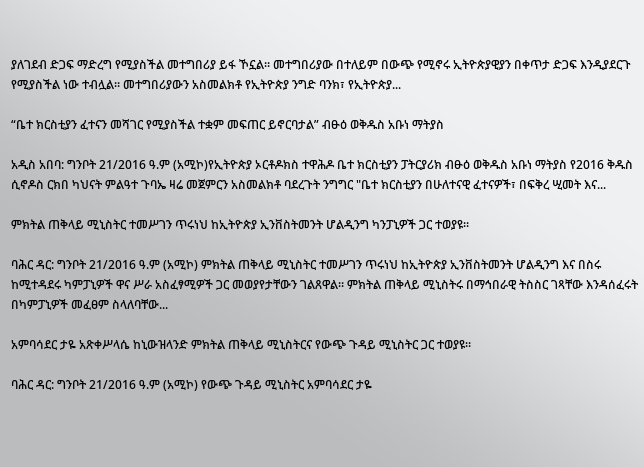ያለገደብ ድጋፍ ማድረግ የሚያስችል መተግበሪያ ይፋ ኾኗል። መተግበሪያው በተለይም በውጭ የሚኖሩ ኢትዮጵያዊያን በቀጥታ ድጋፍ እንዲያደርጉ የሚያስችል ነው ተብሏል። መተግበሪያውን አስመልክቶ የኢትዮጵያ ንግድ ባንክ፣ የኢትዮጵያ...

“ቤተ ክርስቲያን ፈተናን መሻገር የሚያስችል ተቋም መፍጠር ይኖርባታል” ብፁዕ ወቅዱስ አቡነ ማትያስ

አዲስ አበባ: ግንቦት 21/2016 ዓ.ም (አሚኮ)የኢትዮጵያ ኦርቶዶክስ ተዋሕዶ ቤተ ክርስቲያን ፓትርያሪክ ብፁዕ ወቅዱስ አቡነ ማትያስ የ2016 ቅዱስ ሲኖዶስ ርክበ ካህናት ምልዓተ ጉባኤ ዛሬ መጀምርን አስመልክቶ ባደረጉት ንግግር "ቤተ ክርስቲያን በሁለተናዊ ፈተናዎች፣ በፍቅረ ሢመት እና...

ምክትል ጠቅላይ ሚኒስትር ተመሥገን ጥሩነህ ከኢትዮጵያ ኢንቨስትመንት ሆልዲንግ ካንፓኒዎች ጋር ተወያዩ።

ባሕር ዳር: ግንቦት 21/2016 ዓ.ም (አሚኮ) ምክትል ጠቅላይ ሚኒስትር ተመሥገን ጥሩነህ ከኢትዮጵያ ኢንቨስትመንት ሆልዲንግ እና በስሩ ከሚተዳደሩ ካምፓኒዎች ዋና ሥራ አስፈፃሚዎች ጋር መወያየታቸውን ገልጸዋል። ምክትል ጠቅላይ ሚኒስትሩ በማኅበራዊ ትስስር ገጻቸው እንዳሰፈሩት በካምፓኒዎች መፈፀም ስላለባቸው...

አምባሳደር ታዬ አጽቀሥላሴ ከኒውዝላንድ ምክትል ጠቅላይ ሚኒስትርና የውጭ ጉዳይ ሚኒስትር ጋር ተወያዩ።

ባሕር ዳር: ግንቦት 21/2016 ዓ.ም (አሚኮ) የውጭ ጉዳይ ሚኒስትር አምባሳደር ታዬ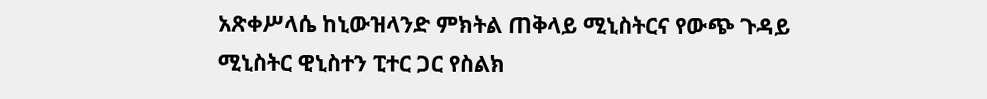አጽቀሥላሴ ከኒውዝላንድ ምክትል ጠቅላይ ሚኒስትርና የውጭ ጉዳይ ሚኒስትር ዊኒስተን ፒተር ጋር የስልክ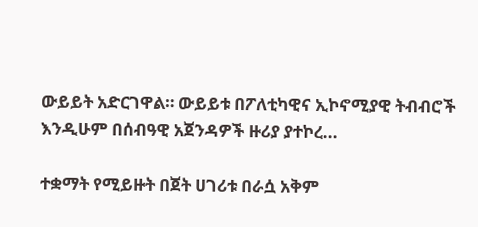ውይይት አድርገዋል። ውይይቱ በፖለቲካዊና ኢኮኖሚያዊ ትብብሮች እንዲሁም በሰብዓዊ አጀንዳዎች ዙሪያ ያተኮረ...

ተቋማት የሚይዙት በጀት ሀገሪቱ በራሷ አቅም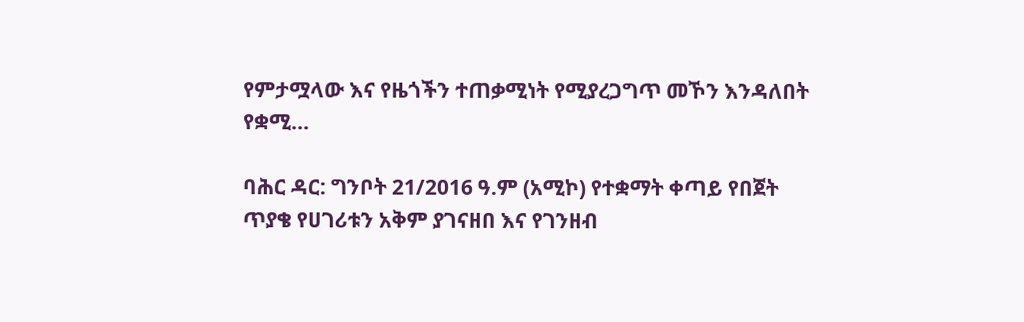የምታሟላው እና የዜጎችን ተጠቃሚነት የሚያረጋግጥ መኾን እንዳለበት የቋሚ...

ባሕር ዳር: ግንቦት 21/2016 ዓ.ም (አሚኮ) የተቋማት ቀጣይ የበጀት ጥያቄ የሀገሪቱን አቅም ያገናዘበ እና የገንዘብ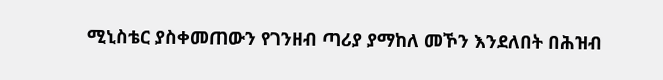ሚኒስቴር ያስቀመጠውን የገንዘብ ጣሪያ ያማከለ መኾን እንደለበት በሕዝብ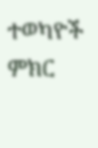ተወካዮች ምክር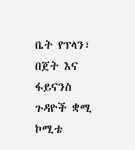ቤት የፕላን፣ በጀት እና ፋይናንስ ጉዳዮች ቋሚ ኮሚቴ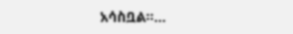አሳስቧል።...